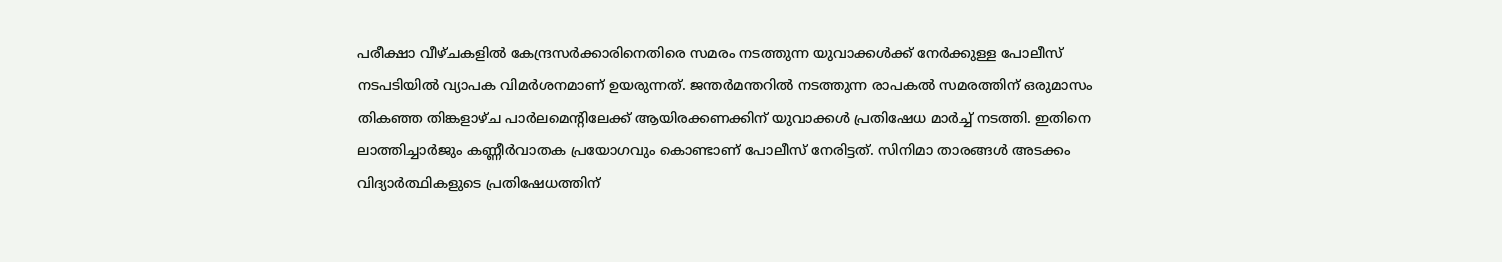പരീക്ഷാ വീഴ്ചകളിൽ കേന്ദ്രസർക്കാരിനെതിരെ സമരം നടത്തുന്ന യുവാക്കൾക്ക് നേർക്കുള്ള പോലീസ് നടപടിയിൽ വ്യാപക വിമർശനമാണ് ഉയരുന്നത്. ജന്തർമന്തറിൽ നടത്തുന്ന രാപകൽ സമരത്തിന് ഒരുമാസം തികഞ്ഞ തിങ്കളാഴ്ച പാർലമെന്റിലേക്ക് ആയിരക്കണക്കിന് യുവാക്കൾ പ്രതിഷേധ മാർച്ച് നടത്തി. ഇതിനെ ലാത്തിച്ചാർജും കണ്ണീർവാതക പ്രയോഗവും കൊണ്ടാണ് പോലീസ് നേരിട്ടത്. സിനിമാ താരങ്ങൾ അടക്കം വിദ്യാർത്ഥികളുടെ പ്രതിഷേധത്തിന്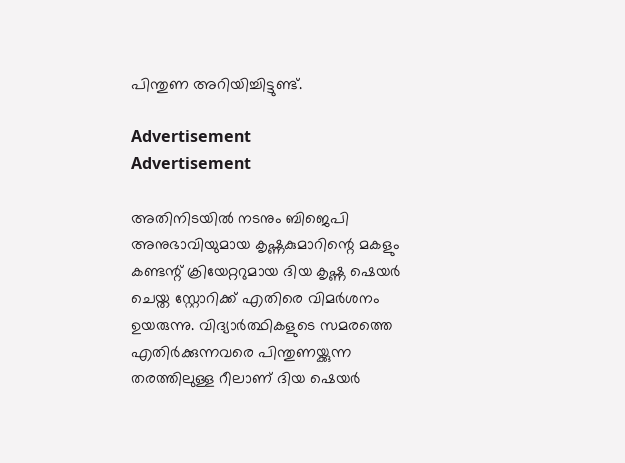പിന്തുണ അറിയിച്ചിട്ടുണ്ട്.

Advertisement
Advertisement

അതിനിടയിൽ നടനും ബിജെപി അനുഭാവിയുമായ കൃഷ്ണകുമാറിന്റെ മകളും കണ്ടന്റ് ക്രിയേറ്ററുമായ ദിയ കൃഷ്ണ ഷെയർ ചെയ്ത സ്റ്റോറിക്ക് എതിരെ വിമർശനം ഉയരുന്നു. വിദ്യാർത്ഥികളുടെ സമരത്തെ എതിർക്കുന്നവരെ പിന്തുണയ്ക്കുന്ന തരത്തിലുള്ള റീലാണ് ദിയ ഷെയർ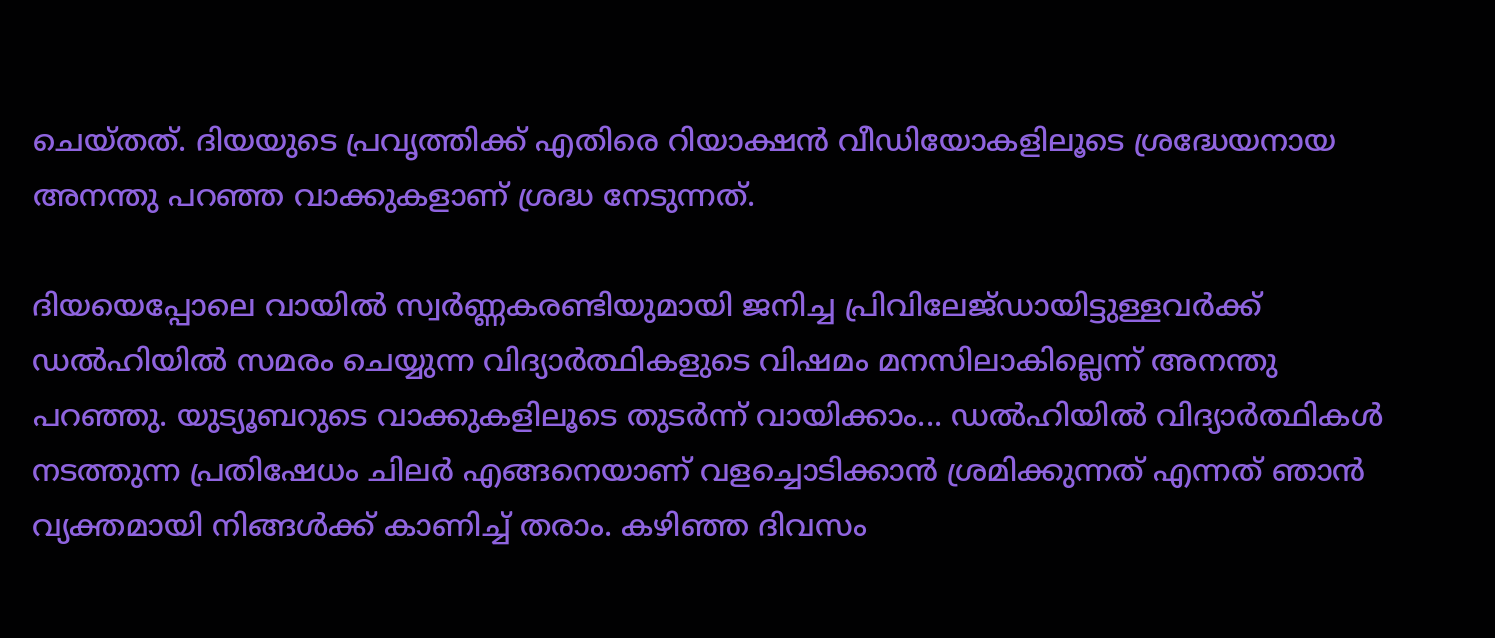ചെയ്തത്. ദിയയുടെ പ്രവൃത്തിക്ക് എതിരെ റിയാക്ഷൻ വീഡിയോകളിലൂടെ ശ്രദ്ധേയനായ അനന്തു പറഞ്ഞ വാക്കുകളാണ് ശ്രദ്ധ നേടുന്നത്.

ദിയയെപ്പോലെ വായിൽ സ്വർണ്ണകരണ്ടിയുമായി ജനിച്ച പ്രിവിലേജ്ഡായിട്ടുള്ളവർക്ക് ഡൽഹിയിൽ സമരം ചെയ്യുന്ന വിദ്യാർത്ഥികളുടെ വിഷമം മനസിലാകില്ലെന്ന് അനന്തു പറഞ്ഞു. യുട്യൂബറുടെ വാക്കുകളിലൂടെ തുടർന്ന് വായിക്കാം... ഡൽഹിയിൽ വിദ്യാർത്ഥികൾ നടത്തുന്ന പ്രതിഷേധം ചിലർ എങ്ങനെയാണ് വളച്ചൊടിക്കാൻ ശ്രമിക്കുന്നത് എന്നത് ഞാൻ വ്യക്തമായി നിങ്ങൾക്ക് കാണിച്ച് തരാം. കഴിഞ്ഞ ദിവസം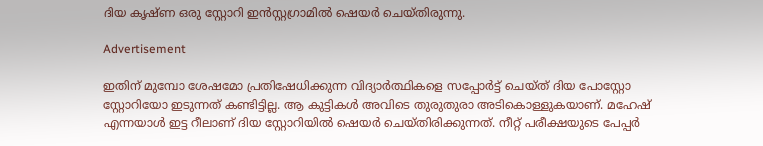ദിയ കൃഷ്ണ ഒരു സ്റ്റോറി ഇൻസ്റ്റഗ്രാമിൽ ഷെയർ ചെയ്തിരുന്നു.

Advertisement

ഇതിന് മുമ്പോ ശേഷമോ പ്രതിഷേധിക്കുന്ന വിദ്യാർത്ഥികളെ സപ്പോർട്ട് ചെയ്ത് ദിയ പോസ്റ്റോ സ്റ്റോറിയോ ഇടുന്നത് കണ്ടിട്ടില്ല. ആ കുട്ടികൾ അവിടെ തുരുതുരാ അടികൊള്ളുകയാണ്. മഹേഷ് എന്നയാൾ ഇട്ട റീലാണ് ദിയ സ്റ്റോറിയിൽ ഷെയർ ചെയ്തിരിക്കുന്നത്. നീറ്റ് പരീക്ഷയുടെ പേപ്പർ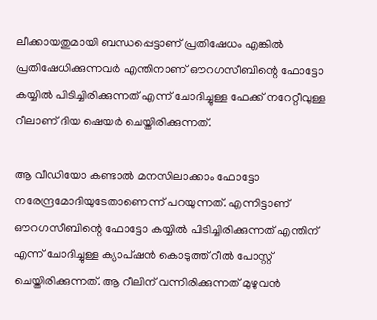ലീക്കായതുമായി ബന്ധപ്പെട്ടാണ് പ്രതിഷേധം എങ്കിൽ പ്രതിഷേധിക്കുന്നവർ എന്തിനാണ് ഔറഗസീബിന്റെ ഫോട്ടോ കയ്യിൽ പിടിച്ചിരിക്കുന്നത് എന്ന് ചോദിച്ചുള്ള ഫേക്ക് നറേറ്റീവുള്ള റീലാണ് ദിയ ഷെയർ ചെയ്തിരിക്കുന്നത്.

ആ വീഡിയോ കണ്ടാൽ മനസിലാക്കാം ഫോട്ടോ നരേന്ദ്രമോദിയുടേതാണെന്ന് പറയുന്നത്. എന്നിട്ടാണ് ഔറഗസീബിന്റെ ഫോട്ടോ കയ്യിൽ പിടിച്ചിരിക്കുന്നത് എന്തിന് എന്ന് ചോദിച്ചുള്ള ക്യാപ്ഷൻ കൊടുത്ത് റീൽ പോസ്റ്റ് ചെയ്തിരിക്കുന്നത്. ആ റീലിന് വന്നിരിക്കുന്നത് മുഴുവൻ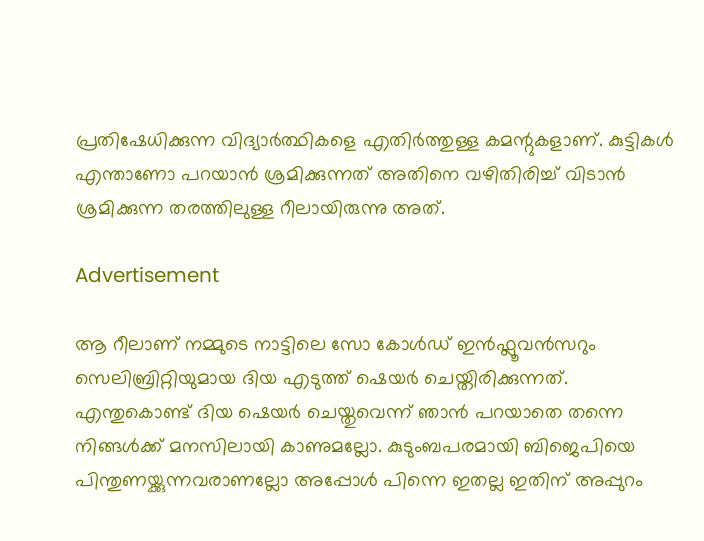പ്രതിഷേധിക്കുന്ന വിദ്യാർത്ഥികളെ എതിർത്തുള്ള കമന്റുകളാണ്. കുട്ടികൾ എന്താണോ പറയാൻ ശ്രമിക്കുന്നത് അതിനെ വഴിതിരിച്ച് വിടാൻ ശ്രമിക്കുന്ന തരത്തിലുള്ള റീലായിരുന്നു അത്.

Advertisement

ആ റീലാണ് നമ്മുടെ നാട്ടിലെ സോ കോൾഡ് ഇൻഫ്ലൂവൻസറും സെലിബ്രിറ്റിയുമായ ദിയ എടുത്ത് ഷെയർ ചെയ്തിരിക്കുന്നത്. എന്തുകൊണ്ട് ദിയ ഷെയർ ചെയ്തുവെന്ന് ഞാൻ പറയാതെ തന്നെ നിങ്ങൾക്ക് മനസിലായി കാണുമല്ലോ. കുടുംബപരമായി ബിജെപിയെ പിന്തുണയ്ക്കുന്നവരാണല്ലോ അപ്പോൾ പിന്നെ ഇതല്ല ഇതിന് അപ്പുറം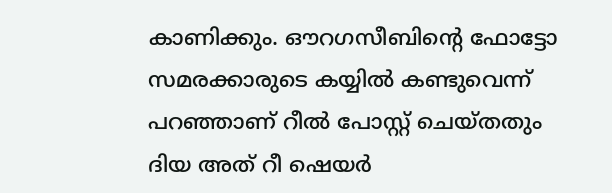കാണിക്കും. ഔറഗസീബിന്റെ ഫോട്ടോ സമരക്കാരുടെ കയ്യിൽ കണ്ടുവെന്ന് പറഞ്ഞാണ് റീൽ പോസ്റ്റ് ചെയ്തതും ദിയ അത് റീ ഷെയർ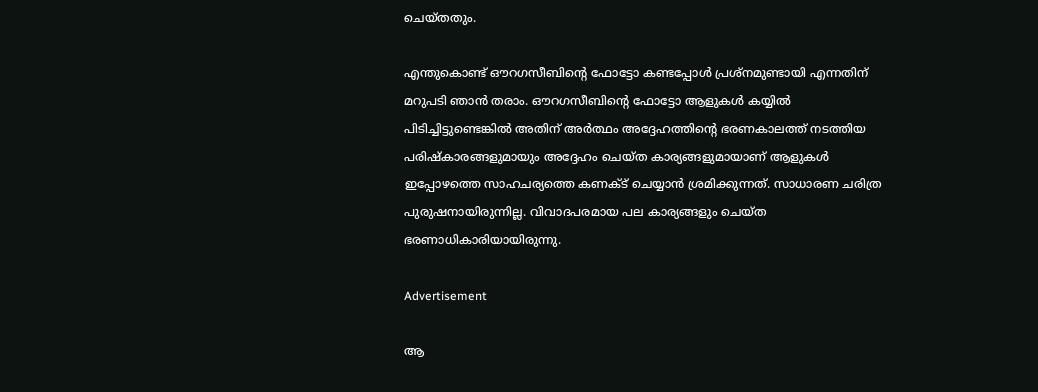ചെയ്തതും.

എന്തുകൊണ്ട് ഔറഗസീബിന്റെ ഫോട്ടോ കണ്ടപ്പോൾ പ്രശ്നമുണ്ടായി എന്നതിന് മറുപടി ഞാൻ തരാം. ഔറഗസീബിന്റെ ഫോട്ടോ ആളുകൾ കയ്യിൽ പിടിച്ചിട്ടുണ്ടെങ്കിൽ അതിന് അർത്ഥം അദ്ദേഹത്തിന്റെ ഭരണകാലത്ത് നടത്തിയ പരിഷ്കാരങ്ങളുമായും അദ്ദേഹം ചെയ്ത കാര്യങ്ങളുമായാണ് ആളുകൾ ഇപ്പോഴത്തെ സാഹചര്യത്തെ കണക്ട് ചെയ്യാൻ ശ്രമിക്കുന്നത്. സാധാരണ ചരിത്ര പുരുഷനായിരുന്നില്ല. വിവാദപരമായ പല കാര്യങ്ങളും ചെയ്ത ഭരണാധികാരിയായിരുന്നു.

Advertisement

ആ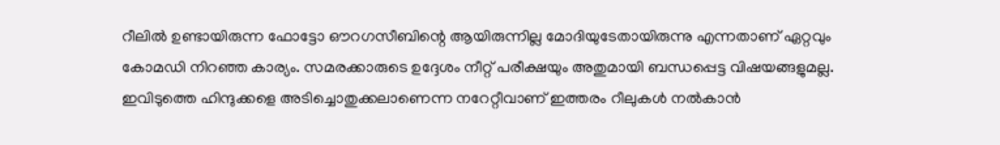റീലിൽ ഉണ്ടായിരുന്ന ഫോട്ടോ ഔറഗസീബിന്റെ ആയിരുന്നില്ല മോദിയുടേതായിരുന്നു എന്നതാണ് ഏറ്റവും കോമഡി നിറഞ്ഞ കാര്യം. സമരക്കാരുടെ ഉദ്ദേശം നീറ്റ് പരീക്ഷയും അതുമായി ബന്ധപ്പെട്ട വിഷയങ്ങളുമല്ല. ഇവിടുത്തെ ഹിന്ദുക്കളെ അടിച്ചൊതുക്കലാണെന്ന നറേറ്റീവാണ് ഇത്തരം റീലുകൾ നൽകാൻ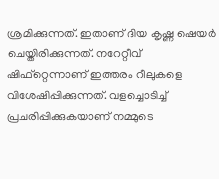ശ്രമിക്കുന്നത്. ഇതാണ് ദിയ കൃഷ്ണ ഷെയർ ചെയ്തിരിക്കുന്നത്. നറേറ്റീവ് ഷിഫ്റ്റെന്നാണ് ഇത്തരം റീലുകളെ വിശേഷിപ്പിക്കുന്നത്. വളച്ചൊടിച്ച് പ്രചരിപ്പിക്കുകയാണ് നമ്മുടെ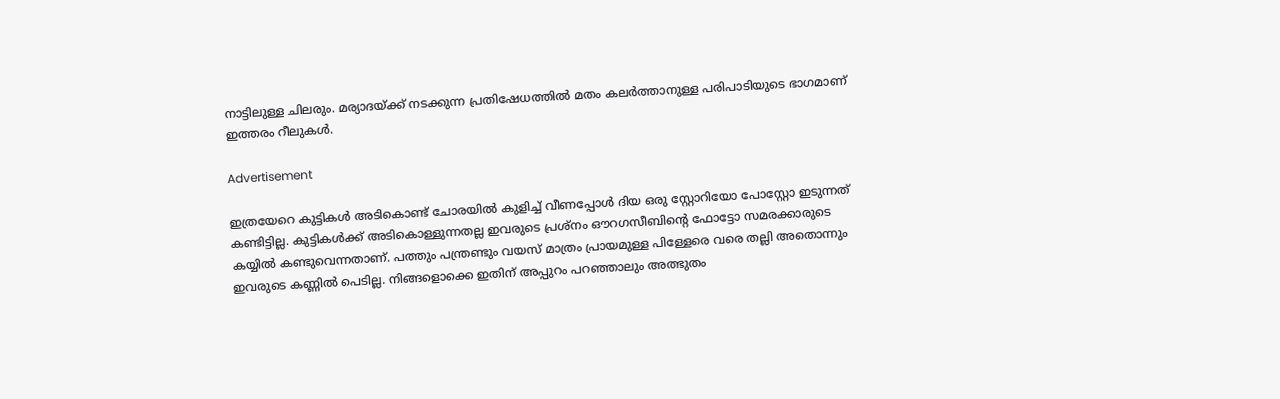നാട്ടിലുള്ള ചിലരും. മര്യാദയ്ക്ക് നടക്കുന്ന പ്രതിഷേധത്തിൽ മതം കലർത്താനുള്ള പരിപാടിയുടെ ഭാഗമാണ് ഇത്തരം റീലുകൾ.

Advertisement

ഇത്രയേറെ കുട്ടികൾ അടികൊണ്ട് ചോരയിൽ കുളിച്ച് വീണപ്പോൾ ദിയ ഒരു സ്റ്റോറിയോ പോസ്റ്റോ ഇടുന്നത് കണ്ടിട്ടില്ല. കുട്ടികൾക്ക് അടികൊള്ളുന്നതല്ല ഇവരുടെ പ്രശ്നം ഔറഗസീബിന്റെ ഫോട്ടോ സമരക്കാരുടെ കയ്യിൽ കണ്ടുവെന്നതാണ്. പത്തും പന്ത്രണ്ടും വയസ് മാത്രം പ്രായമുള്ള പിള്ളേരെ വരെ തല്ലി അതൊന്നും ഇവരുടെ കണ്ണിൽ പെടില്ല. നിങ്ങളൊക്കെ ഇതിന് അപ്പുറം പറ‍ഞ്ഞാലും അത്ഭുതം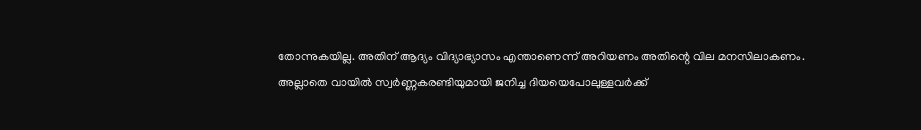തോന്നുകയില്ല. അതിന് ആദ്യം വിദ്യാഭ്യാസം എന്താണെന്ന് അറിയണം അതിന്റെ വില മനസിലാകണം. അല്ലാതെ വായിൽ സ്വർണ്ണകരണ്ടിയുമായി ജനിച്ച ദിയയെപോലുള്ളവർക്ക്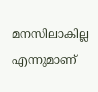മനസിലാകില്ല എന്നുമാണ്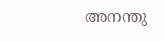അനന്തു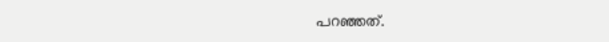പറഞ്ഞത്.